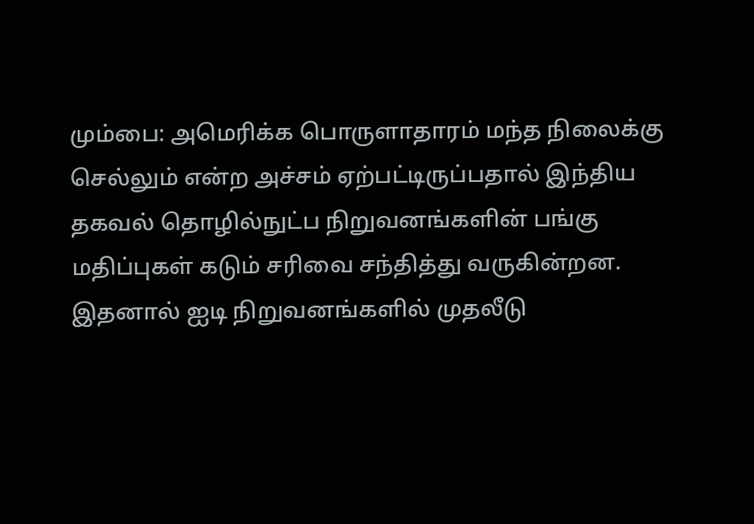மும்பை: அமெரிக்க பொருளாதாரம் மந்த நிலைக்கு செல்லும் என்ற அச்சம் ஏற்பட்டிருப்பதால் இந்திய தகவல் தொழில்நுட்ப நிறுவனங்களின் பங்கு மதிப்புகள் கடும் சரிவை சந்தித்து வருகின்றன. இதனால் ஐடி நிறுவனங்களில் முதலீடு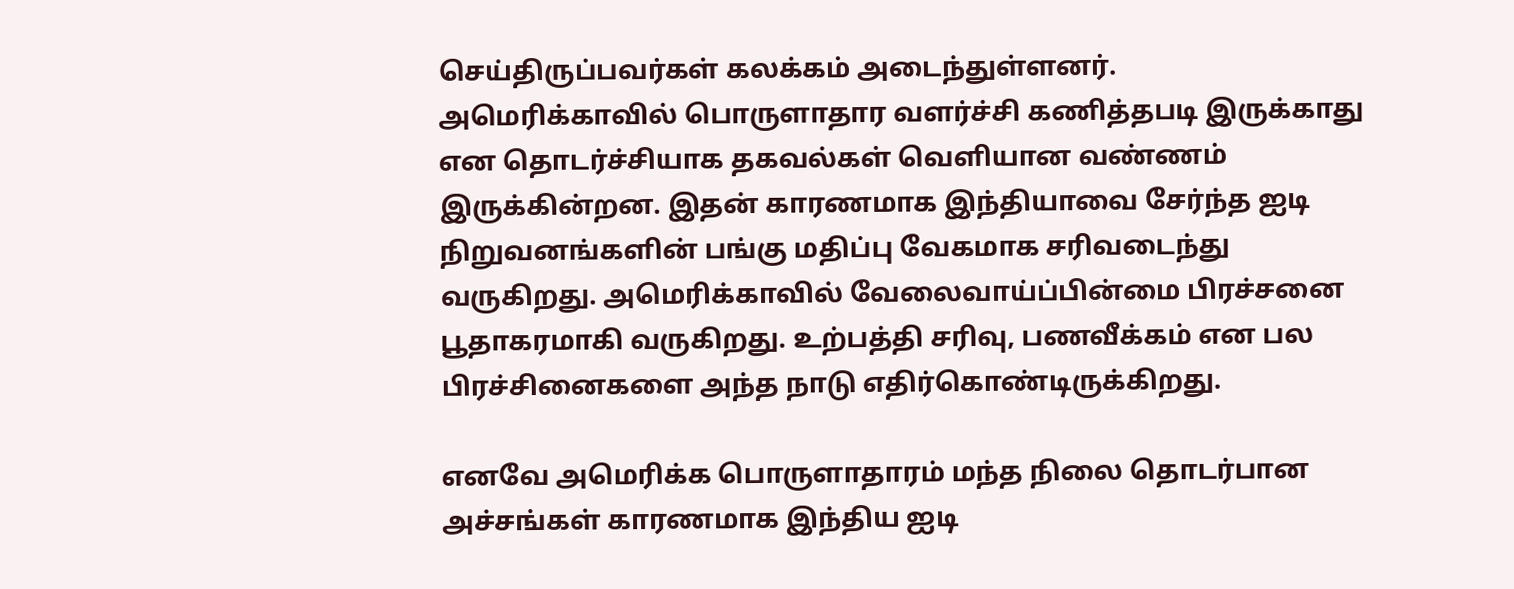செய்திருப்பவர்கள் கலக்கம் அடைந்துள்ளனர்.
அமெரிக்காவில் பொருளாதார வளர்ச்சி கணித்தபடி இருக்காது என தொடர்ச்சியாக தகவல்கள் வெளியான வண்ணம் இருக்கின்றன. இதன் காரணமாக இந்தியாவை சேர்ந்த ஐடி நிறுவனங்களின் பங்கு மதிப்பு வேகமாக சரிவடைந்து வருகிறது. அமெரிக்காவில் வேலைவாய்ப்பின்மை பிரச்சனை பூதாகரமாகி வருகிறது. உற்பத்தி சரிவு, பணவீக்கம் என பல பிரச்சினைகளை அந்த நாடு எதிர்கொண்டிருக்கிறது.

எனவே அமெரிக்க பொருளாதாரம் மந்த நிலை தொடர்பான அச்சங்கள் காரணமாக இந்திய ஐடி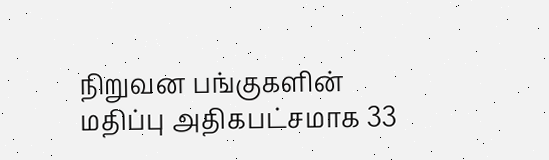நிறுவன பங்குகளின் மதிப்பு அதிகபட்சமாக 33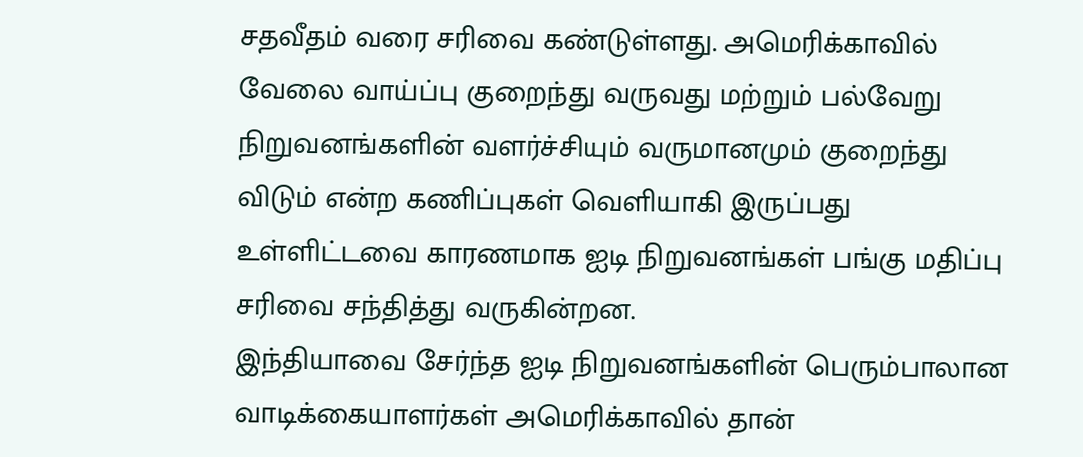சதவீதம் வரை சரிவை கண்டுள்ளது. அமெரிக்காவில் வேலை வாய்ப்பு குறைந்து வருவது மற்றும் பல்வேறு நிறுவனங்களின் வளர்ச்சியும் வருமானமும் குறைந்து விடும் என்ற கணிப்புகள் வெளியாகி இருப்பது உள்ளிட்டவை காரணமாக ஐடி நிறுவனங்கள் பங்கு மதிப்பு சரிவை சந்தித்து வருகின்றன.
இந்தியாவை சேர்ந்த ஐடி நிறுவனங்களின் பெரும்பாலான வாடிக்கையாளர்கள் அமெரிக்காவில் தான்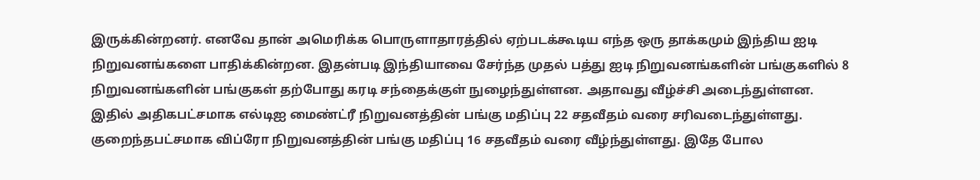இருக்கின்றனர். எனவே தான் அமெரிக்க பொருளாதாரத்தில் ஏற்படக்கூடிய எந்த ஒரு தாக்கமும் இந்திய ஐடி நிறுவனங்களை பாதிக்கின்றன. இதன்படி இந்தியாவை சேர்ந்த முதல் பத்து ஐடி நிறுவனங்களின் பங்குகளில் 8 நிறுவனங்களின் பங்குகள் தற்போது கரடி சந்தைக்குள் நுழைந்துள்ளன. அதாவது வீழ்ச்சி அடைந்துள்ளன.
இதில் அதிகபட்சமாக எல்டிஐ மைண்ட்ரீ நிறுவனத்தின் பங்கு மதிப்பு 22 சதவீதம் வரை சரிவடைந்துள்ளது. குறைந்தபட்சமாக விப்ரோ நிறுவனத்தின் பங்கு மதிப்பு 16 சதவீதம் வரை வீழ்ந்துள்ளது. இதே போல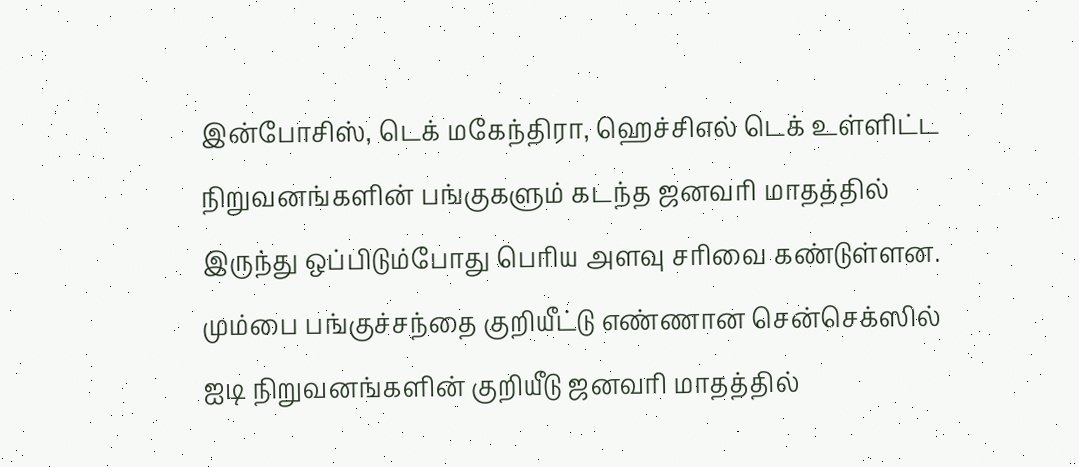இன்போசிஸ், டெக் மகேந்திரா, ஹெச்சிஎல் டெக் உள்ளிட்ட நிறுவனங்களின் பங்குகளும் கடந்த ஜனவரி மாதத்தில் இருந்து ஒப்பிடும்போது பெரிய அளவு சரிவை கண்டுள்ளன.
மும்பை பங்குச்சந்தை குறியீட்டு எண்ணான சென்செக்ஸில் ஐடி நிறுவனங்களின் குறியீடு ஜனவரி மாதத்தில்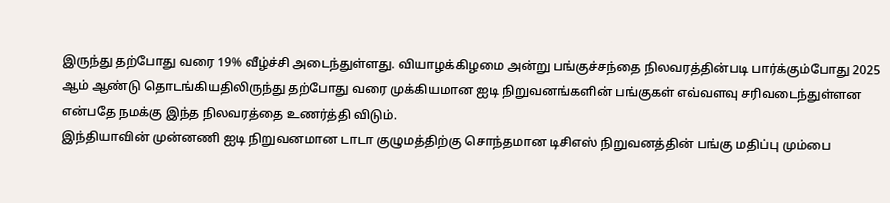இருந்து தற்போது வரை 19% வீழ்ச்சி அடைந்துள்ளது. வியாழக்கிழமை அன்று பங்குச்சந்தை நிலவரத்தின்படி பார்க்கும்போது 2025 ஆம் ஆண்டு தொடங்கியதிலிருந்து தற்போது வரை முக்கியமான ஐடி நிறுவனங்களின் பங்குகள் எவ்வளவு சரிவடைந்துள்ளன என்பதே நமக்கு இந்த நிலவரத்தை உணர்த்தி விடும்.
இந்தியாவின் முன்னணி ஐடி நிறுவனமான டாடா குழுமத்திற்கு சொந்தமான டிசிஎஸ் நிறுவனத்தின் பங்கு மதிப்பு மும்பை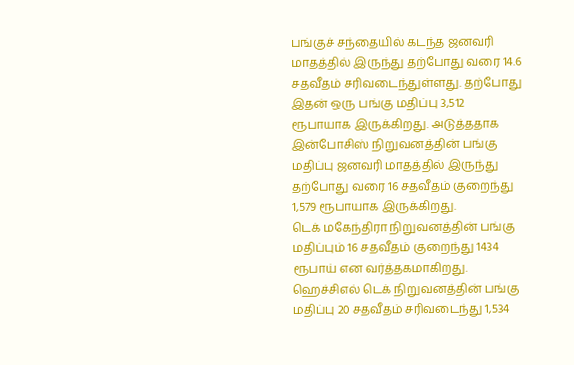பங்குச் சந்தையில் கடந்த ஜனவரி மாதத்தில் இருந்து தற்போது வரை 14.6 சதவீதம் சரிவடைந்துள்ளது. தற்போது இதன் ஒரு பங்கு மதிப்பு 3,512 ரூபாயாக இருக்கிறது. அடுத்ததாக இன்போசிஸ் நிறுவனத்தின் பங்கு மதிப்பு ஜனவரி மாதத்தில் இருந்து தற்போது வரை 16 சதவீதம் குறைந்து 1,579 ரூபாயாக இருக்கிறது.
டெக் மகேந்திரா நிறுவனத்தின் பங்கு மதிப்பும் 16 சதவீதம் குறைந்து 1434 ரூபாய் என வர்த்தகமாகிறது. ஹெச்சிஎல் டெக் நிறுவனத்தின் பங்கு மதிப்பு 20 சதவீதம் சரிவடைந்து 1,534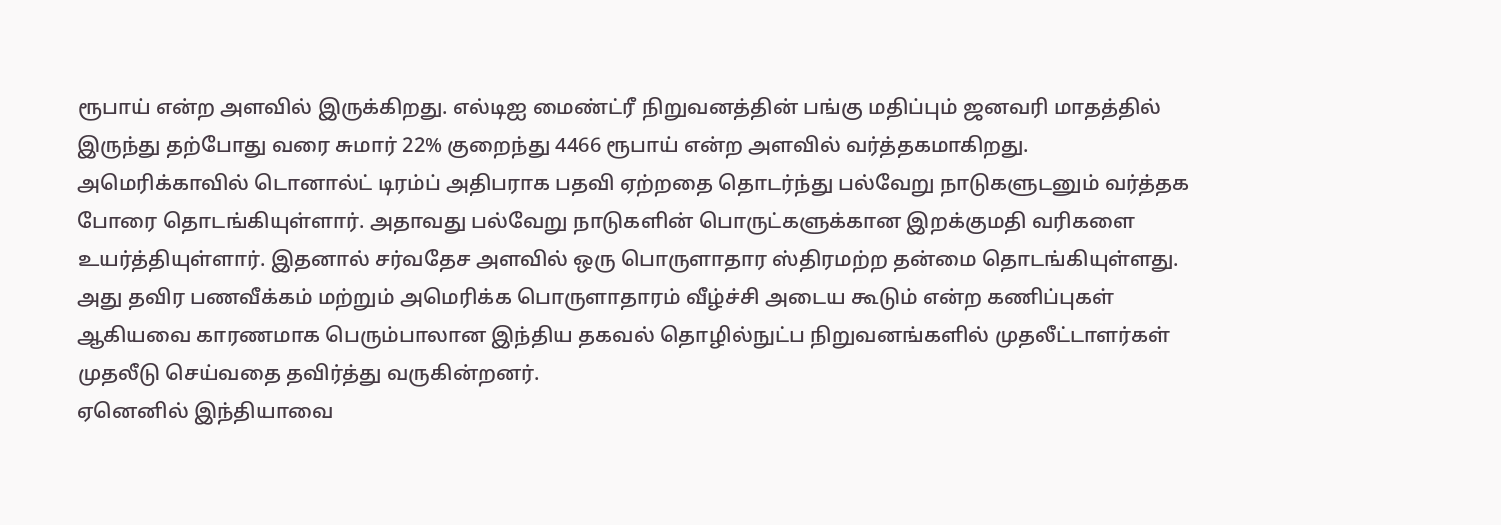ரூபாய் என்ற அளவில் இருக்கிறது. எல்டிஐ மைண்ட்ரீ நிறுவனத்தின் பங்கு மதிப்பும் ஜனவரி மாதத்தில் இருந்து தற்போது வரை சுமார் 22% குறைந்து 4466 ரூபாய் என்ற அளவில் வர்த்தகமாகிறது.
அமெரிக்காவில் டொனால்ட் டிரம்ப் அதிபராக பதவி ஏற்றதை தொடர்ந்து பல்வேறு நாடுகளுடனும் வர்த்தக போரை தொடங்கியுள்ளார். அதாவது பல்வேறு நாடுகளின் பொருட்களுக்கான இறக்குமதி வரிகளை உயர்த்தியுள்ளார். இதனால் சர்வதேச அளவில் ஒரு பொருளாதார ஸ்திரமற்ற தன்மை தொடங்கியுள்ளது. அது தவிர பணவீக்கம் மற்றும் அமெரிக்க பொருளாதாரம் வீழ்ச்சி அடைய கூடும் என்ற கணிப்புகள் ஆகியவை காரணமாக பெரும்பாலான இந்திய தகவல் தொழில்நுட்ப நிறுவனங்களில் முதலீட்டாளர்கள் முதலீடு செய்வதை தவிர்த்து வருகின்றனர்.
ஏனெனில் இந்தியாவை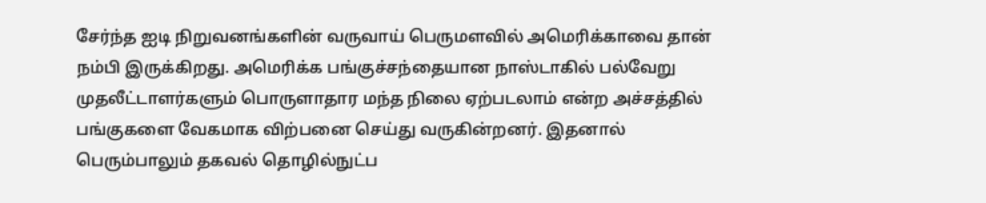சேர்ந்த ஐடி நிறுவனங்களின் வருவாய் பெருமளவில் அமெரிக்காவை தான் நம்பி இருக்கிறது. அமெரிக்க பங்குச்சந்தையான நாஸ்டாகில் பல்வேறு முதலீட்டாளர்களும் பொருளாதார மந்த நிலை ஏற்படலாம் என்ற அச்சத்தில் பங்குகளை வேகமாக விற்பனை செய்து வருகின்றனர். இதனால் பெரும்பாலும் தகவல் தொழில்நுட்ப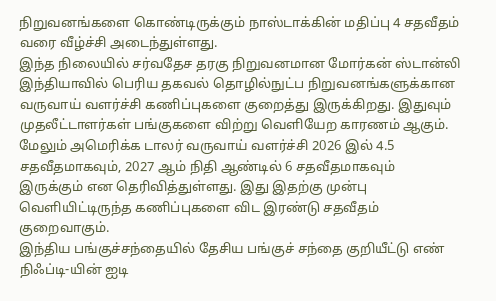நிறுவனங்களை கொண்டிருக்கும் நாஸ்டாக்கின் மதிப்பு 4 சதவீதம் வரை வீழ்ச்சி அடைந்துள்ளது.
இந்த நிலையில் சர்வதேச தரகு நிறுவனமான மோர்கன் ஸ்டான்லி இந்தியாவில் பெரிய தகவல் தொழில்நுட்ப நிறுவனங்களுக்கான வருவாய் வளர்ச்சி கணிப்புகளை குறைத்து இருக்கிறது. இதுவும் முதலீட்டாளர்கள் பங்குகளை விற்று வெளியேற காரணம் ஆகும். மேலும் அமெரிக்க டாலர் வருவாய் வளர்ச்சி 2026 இல் 4.5 சதவீதமாகவும், 2027 ஆம் நிதி ஆண்டில் 6 சதவீதமாகவும் இருக்கும் என தெரிவித்துள்ளது. இது இதற்கு முன்பு வெளியிட்டிருந்த கணிப்புகளை விட இரண்டு சதவீதம் குறைவாகும்.
இந்திய பங்குச்சந்தையில் தேசிய பங்குச் சந்தை குறியீட்டு எண் நிஃப்டி-யின் ஐடி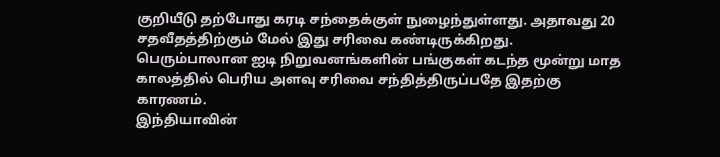குறியீடு தற்போது கரடி சந்தைக்குள் நுழைந்துள்ளது. அதாவது 20 சதவீதத்திற்கும் மேல் இது சரிவை கண்டிருக்கிறது. பெரும்பாலான ஐடி நிறுவனங்களின் பங்குகள் கடந்த மூன்று மாத காலத்தில் பெரிய அளவு சரிவை சந்தித்திருப்பதே இதற்கு காரணம்.
இந்தியாவின்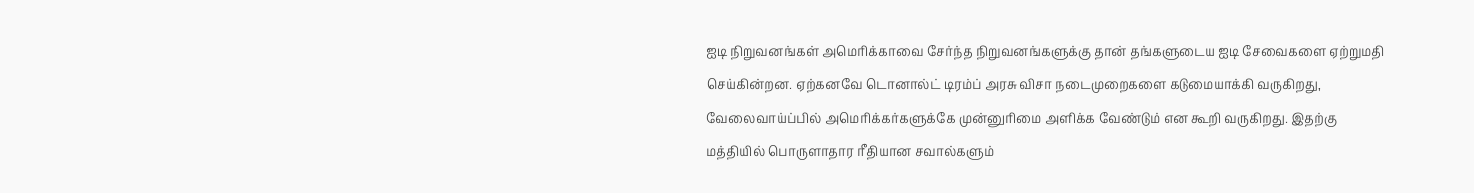ஐடி நிறுவனங்கள் அமெரிக்காவை சேர்ந்த நிறுவனங்களுக்கு தான் தங்களுடைய ஐடி சேவைகளை ஏற்றுமதி செய்கின்றன. ஏற்கனவே டொனால்ட் டிரம்ப் அரசு விசா நடைமுறைகளை கடுமையாக்கி வருகிறது, வேலைவாய்ப்பில் அமெரிக்கர்களுக்கே முன்னுரிமை அளிக்க வேண்டும் என கூறி வருகிறது. இதற்கு மத்தியில் பொருளாதார ரீதியான சவால்களும்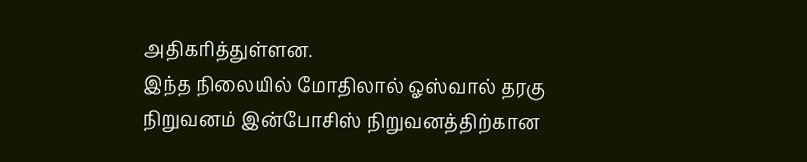அதிகரித்துள்ளன.
இந்த நிலையில் மோதிலால் ஓஸ்வால் தரகு நிறுவனம் இன்போசிஸ் நிறுவனத்திற்கான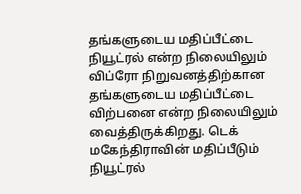தங்களுடைய மதிப்பீட்டை நியூட்ரல் என்ற நிலையிலும் விப்ரோ நிறுவனத்திற்கான தங்களுடைய மதிப்பீட்டை விற்பனை என்ற நிலையிலும் வைத்திருக்கிறது. டெக் மகேந்திராவின் மதிப்பீடும் நியூட்ரல்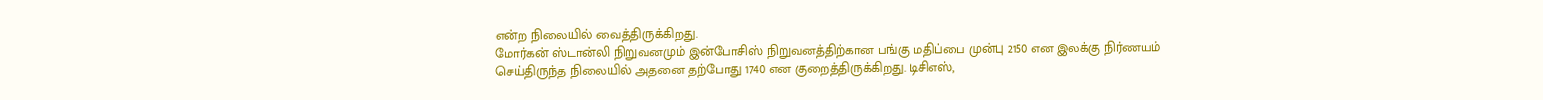என்ற நிலையில் வைத்திருக்கிறது.
மோர்கன் ஸ்டான்லி நிறுவனமும் இன்போசிஸ் நிறுவனத்திற்கான பங்கு மதிப்பை முன்பு 2150 என இலக்கு நிர்ணயம் செய்திருந்த நிலையில் அதனை தற்போது 1740 என குறைத்திருக்கிறது. டிசிஎஸ்,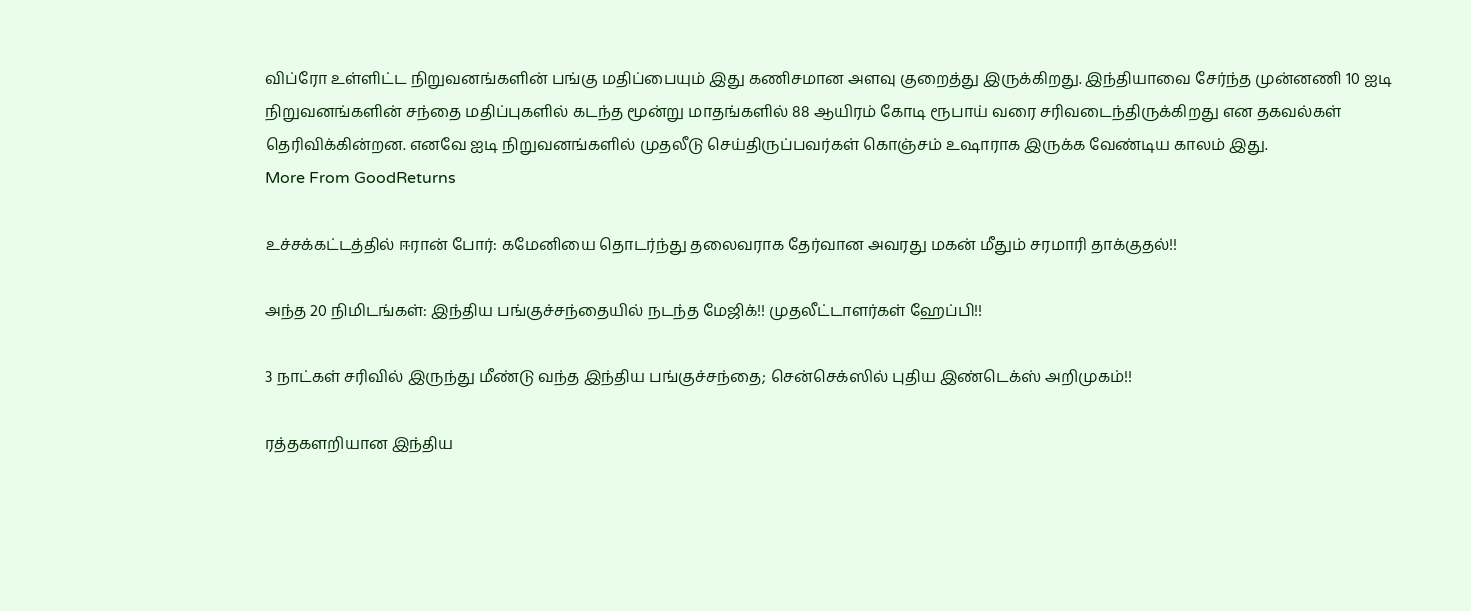விப்ரோ உள்ளிட்ட நிறுவனங்களின் பங்கு மதிப்பையும் இது கணிசமான அளவு குறைத்து இருக்கிறது. இந்தியாவை சேர்ந்த முன்னணி 10 ஐடி நிறுவனங்களின் சந்தை மதிப்புகளில் கடந்த மூன்று மாதங்களில் 88 ஆயிரம் கோடி ரூபாய் வரை சரிவடைந்திருக்கிறது என தகவல்கள் தெரிவிக்கின்றன. எனவே ஐடி நிறுவனங்களில் முதலீடு செய்திருப்பவர்கள் கொஞ்சம் உஷாராக இருக்க வேண்டிய காலம் இது.
More From GoodReturns

உச்சக்கட்டத்தில் ஈரான் போர்: கமேனியை தொடர்ந்து தலைவராக தேர்வான அவரது மகன் மீதும் சரமாரி தாக்குதல்!!

அந்த 20 நிமிடங்கள்: இந்திய பங்குச்சந்தையில் நடந்த மேஜிக்!! முதலீட்டாளர்கள் ஹேப்பி!!

3 நாட்கள் சரிவில் இருந்து மீண்டு வந்த இந்திய பங்குச்சந்தை; சென்செக்ஸில் புதிய இண்டெக்ஸ் அறிமுகம்!!

ரத்தகளறியான இந்திய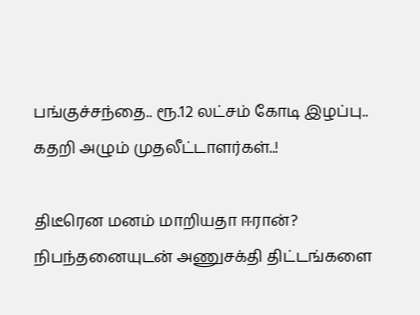பங்குச்சந்தை.. ரூ.12 லட்சம் கோடி இழப்பு.. கதறி அழும் முதலீட்டாளர்கள்..!

திடீரென மனம் மாறியதா ஈரான்? நிபந்தனையுடன் அணுசக்தி திட்டங்களை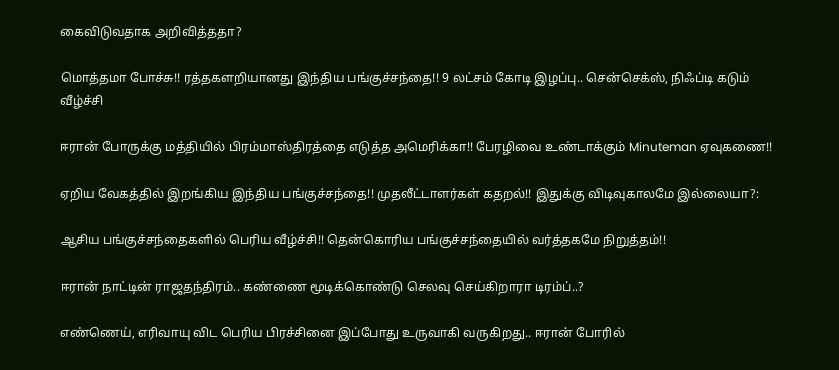கைவிடுவதாக அறிவித்ததா?

மொத்தமா போச்சு!! ரத்தகளறியானது இந்திய பங்குச்சந்தை!! 9 லட்சம் கோடி இழப்பு.. சென்செக்ஸ், நிஃப்டி கடும் வீழ்ச்சி

ஈரான் போருக்கு மத்தியில் பிரம்மாஸ்திரத்தை எடுத்த அமெரிக்கா!! பேரழிவை உண்டாக்கும் Minuteman ஏவுகணை!!

ஏறிய வேகத்தில் இறங்கிய இந்திய பங்குச்சந்தை!! முதலீட்டாளர்கள் கதறல்!! இதுக்கு விடிவுகாலமே இல்லையா?:

ஆசிய பங்குச்சந்தைகளில் பெரிய வீழ்ச்சி!! தென்கொரிய பங்குச்சந்தையில் வர்த்தகமே நிறுத்தம்!!

ஈரான் நாட்டின் ராஜதந்திரம்.. கண்ணை மூடிக்கொண்டு செலவு செய்கிறாரா டிரம்ப்..?

எண்ணெய், எரிவாயு விட பெரிய பிரச்சினை இப்போது உருவாகி வருகிறது.. ஈரான் போரில்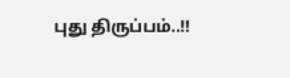புது திருப்பம்..!!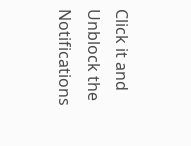Click it and Unblock the Notifications